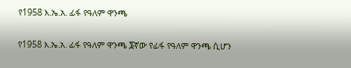የ1958 እ.ኤ.አ. ፊፋ የዓለም ዋንጫ

የ1958 እ.ኤ.አ. ፊፋ የዓለም ዋንጫ ፮ኛው የፊፋ የዓለም ዋንጫ ሲሆን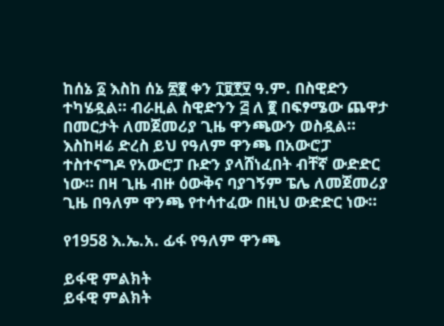ከሰኔ ፩ እስከ ሰኔ ፳፪ ቀን ፲፱፻፶ ዓ.ም. በስዊድን ተካሄዷል። ብራዚል ስዊድንን ፭ ለ ፪ በፍፃሜው ጨዋታ በመርታት ለመጀመሪያ ጊዜ ዋንጫውን ወስዷል። እስከዛሬ ድረስ ይህ የዓለም ዋንጫ በአውሮፓ ተስተናግዶ የአውሮፓ ቡድን ያላሸነፈበት ብቸኛ ውድድር ነው። በዛ ጊዜ ብዙ ዕውቅና ባያገኝም ፔሌ ለመጀመሪያ ጊዜ በዓለም ዋንጫ የተሳተፈው በዚህ ውድድር ነው።

የ1958 እ.ኤ.አ. ፊፋ የዓለም ዋንጫ

ይፋዊ ምልክት
ይፋዊ ምልክት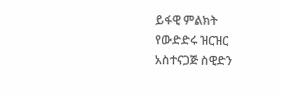ይፋዊ ምልክት
የውድድሩ ዝርዝር
አስተናጋጅ ስዊድን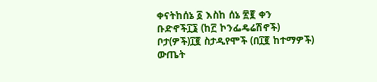ቀናትከሰኔ ፩ እስከ ሰኔ ፳፪ ቀን
ቡድኖች፲፮ (ከ፫ ኮንፌዴሬሽኖች)
ቦታ(ዎች)፲፪ ስታዲየሞች (በ፲፪ ከተማዎች)
ውጤት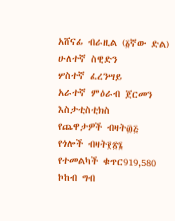አሸናፊ ብራዚል (፩ኛው ድል)
ሁለተኛ ስዊድን
ሦስተኛ ፈረንሣይ
አራተኛ ምዕራብ ጀርመን
እስታቲስቲክስ
የጨዋታዎች ብዛት፴፭
የጎሎች ብዛት፻፳፮
የተመልካች ቁጥር919,580
ኮከብ ግብ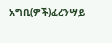አግቢ(ዎች)ፈረንሣይ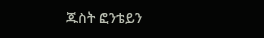ጁስት ፎንቴይን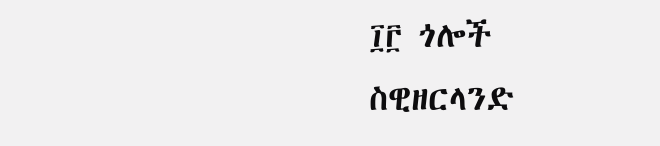፲፫ ጎሎች
ስዊዘርላንድ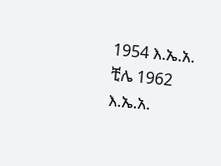1954 እ.ኤ.አ. ቺሌ 1962 እ.ኤ.አ.